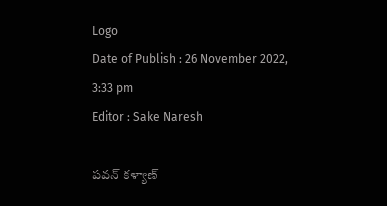Logo
Date of Publish : 26 November 2022, 3:33 pm
Editor : Sake Naresh

పవన్ కళ్యాణ్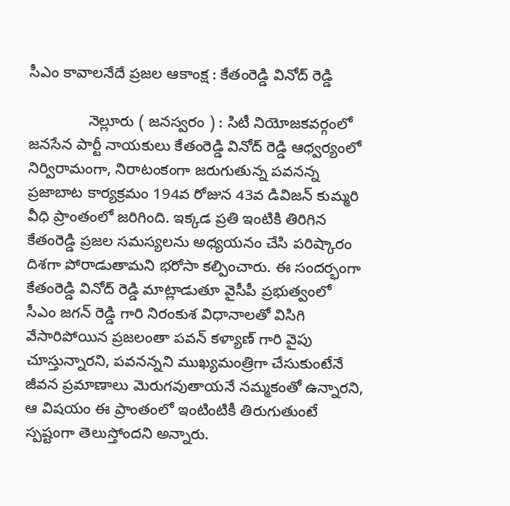సీఎం కావాలనేదే ప్రజల ఆకాంక్ష : కేతంరెడ్డి వినోద్ రెడ్డి

              నెల్లూరు ( జనస్వరం ) : సిటీ నియోజకవర్గంలో జనసేన పార్టీ నాయకులు కేతంరెడ్డి వినోద్ రెడ్డి ఆధ్వర్యంలో నిర్విరామంగా, నిరాటంకంగా జరుగుతున్న పవనన్న ప్రజాబాట కార్యక్రమం 194వ రోజున 43వ డివిజన్ కుమ్మరి వీధి ప్రాంతంలో జరిగింది. ఇక్కడ ప్రతి ఇంటికి తిరిగిన కేతంరెడ్డి ప్రజల సమస్యలను అధ్యయనం చేసి పరిష్కారం దిశగా పోరాడుతామని భరోసా కల్పించారు. ఈ సందర్భంగా కేతంరెడ్డి వినోద్ రెడ్డి మాట్లాడుతూ వైసీపీ ప్రభుత్వంలో సీఎం జగన్ రెడ్డి గారి నిరంకుశ విధానాలతో విసిగి వేసారిపోయిన ప్రజలంతా పవన్ కళ్యాణ్ గారి వైపు చూస్తున్నారని, పవనన్నని ముఖ్యమంత్రిగా చేసుకుంటేనే జీవన ప్రమాణాలు మెరుగవుతాయనే నమ్మకంతో ఉన్నారని, ఆ విషయం ఈ ప్రాంతంలో ఇంటింటికీ తిరుగుతుంటే స్పష్టంగా తెలుస్తోందని అన్నారు.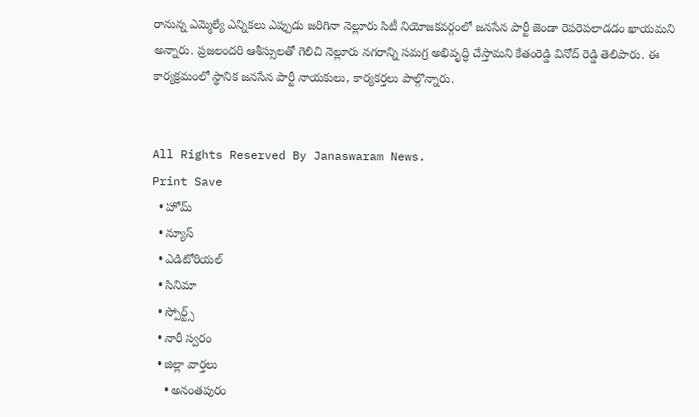రానున్న ఎమ్మెల్యే ఎన్నికలు ఎప్పుడు జరిగినా నెల్లూరు సిటీ నియోజకవర్గంలో జనసేన పార్టీ జెండా రెపరెపలాడడం ఖాయమని అన్నారు. ప్రజలందరి ఆశీస్సులతో గెలిచి నెల్లూరు నగరాన్ని సమగ్ర అభివృద్ధి చేస్తామని కేతంరెడ్డి వినోద్ రెడ్డి తెలిపారు. ఈ కార్యక్రమంలో స్థానిక జనసేన పార్టీ నాయకులు, కార్యకర్తలు పాల్గొన్నారు.


All Rights Reserved By Janaswaram News.
Print Save
  • హోమ్
  • న్యూస్
  • ఎడిటోరియల్
  • సినిమా
  • స్పోర్ట్స్
  • నారీ స్వరం
  • జిల్లా వార్తలు
    • అనంతపురం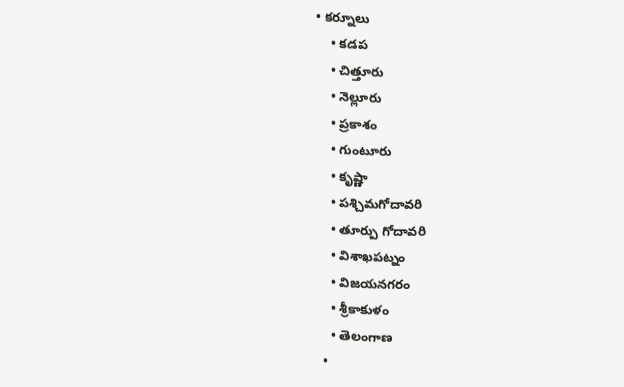• కర్నూలు
    • కడప
    • చిత్తూరు
    • నెల్లూరు
    • ప్రకాశం
    • గుంటూరు
    • కృష్ణా
    • పశ్చిమగోదావరి
    • తూర్పు గోదావరి
    • విశాఖపట్నం
    • విజయనగరం
    • శ్రీకాకుళం
    • తెలంగాణ
  •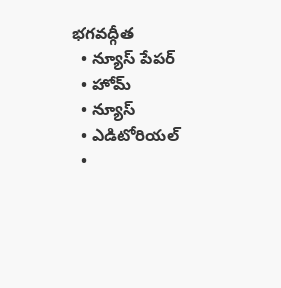భగవద్గీత
  • న్యూస్ పేపర్
  • హోమ్
  • న్యూస్
  • ఎడిటోరియల్
  •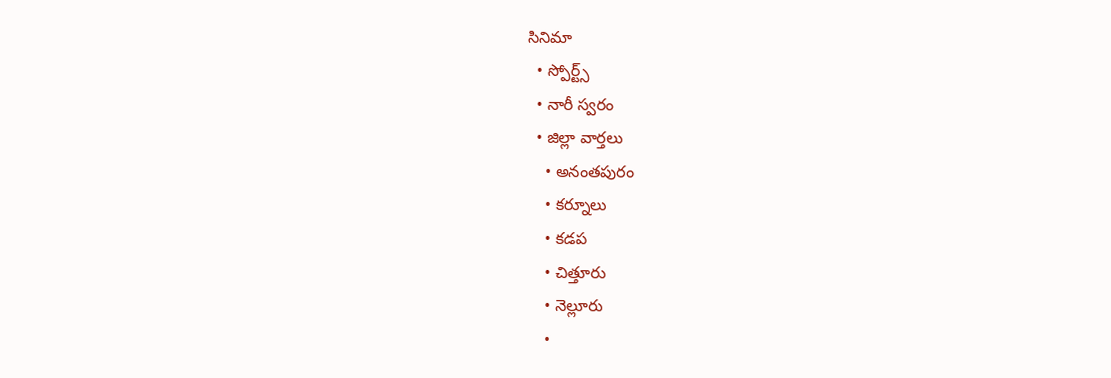సినిమా
  • స్పోర్ట్స్
  • నారీ స్వరం
  • జిల్లా వార్తలు
    • అనంతపురం
    • కర్నూలు
    • కడప
    • చిత్తూరు
    • నెల్లూరు
    •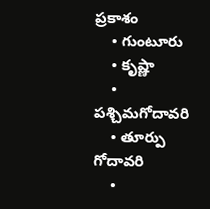ప్రకాశం
    • గుంటూరు
    • కృష్ణా
    • పశ్చిమగోదావరి
    • తూర్పు గోదావరి
    •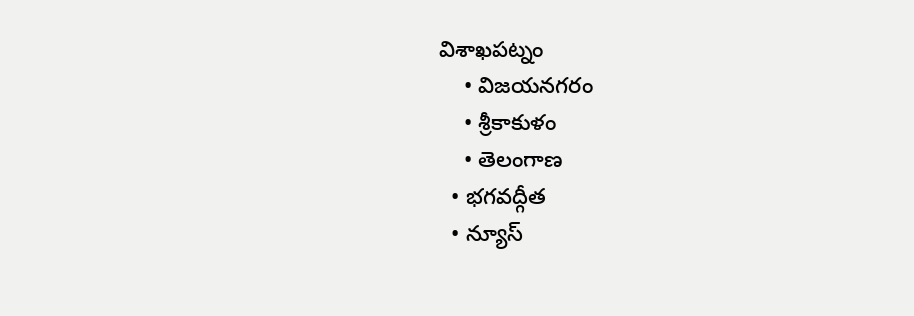విశాఖపట్నం
    • విజయనగరం
    • శ్రీకాకుళం
    • తెలంగాణ
  • భగవద్గీత
  • న్యూస్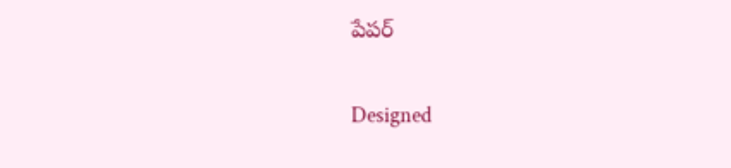పేపర్

Designed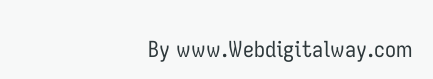By www.Webdigitalway.com